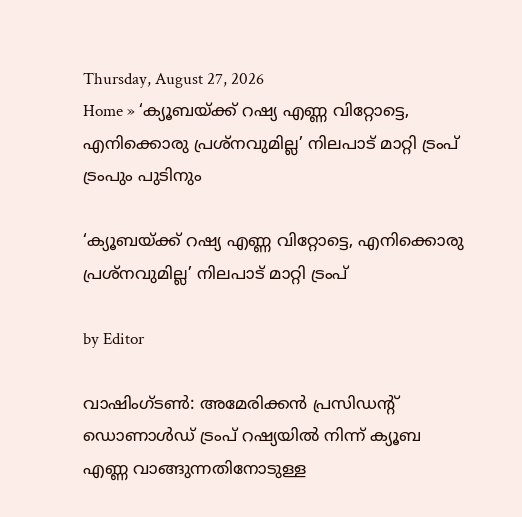Thursday, August 27, 2026
Home » ‘ക്യൂബയ്ക്ക് റഷ്യ എണ്ണ വിറ്റോട്ടെ, എനിക്കൊരു പ്രശ്നവുമില്ല’ നിലപാട് മാറ്റി ട്രംപ്
ട്രംപും പുടിനും

‘ക്യൂബയ്ക്ക് റഷ്യ എണ്ണ വിറ്റോട്ടെ, എനിക്കൊരു പ്രശ്നവുമില്ല’ നിലപാട് മാറ്റി ട്രംപ്

by Editor

വാഷിംഗ്‌ടൺ: അമേരിക്കൻ പ്രസിഡന്റ് ഡൊണാൾഡ് ട്രംപ് റഷ്യയിൽ നിന്ന് ക്യൂബ എണ്ണ വാങ്ങുന്നതിനോടുള്ള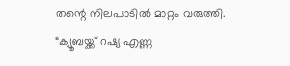തന്റെ നിലപാടിൽ മാറ്റം വരുത്തി. “ക്യൂബയ്ക്ക് റഷ്യ എണ്ണ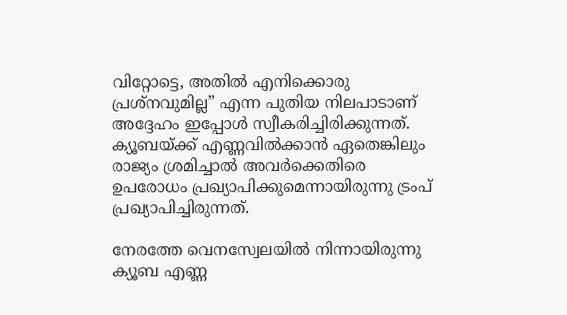വിറ്റോട്ടെ, അതിൽ എനിക്കൊരു പ്രശ്നവുമില്ല” എന്ന പുതിയ നിലപാടാണ് അദ്ദേഹം ഇപ്പോൾ സ്വീകരിച്ചിരിക്കുന്നത്. ക്യൂബയ്ക്ക് എണ്ണവിൽക്കാൻ ഏതെങ്കിലും രാജ്യം ശ്രമിച്ചാൽ അവർക്കെതിരെ ഉപരോധം പ്രഖ്യാപിക്കുമെന്നായിരുന്നു ട്രംപ് പ്രഖ്യാപിച്ചിരുന്നത്.

നേരത്തേ വെനസ്വേലയിൽ നിന്നായിരുന്നു ക്യൂബ എണ്ണ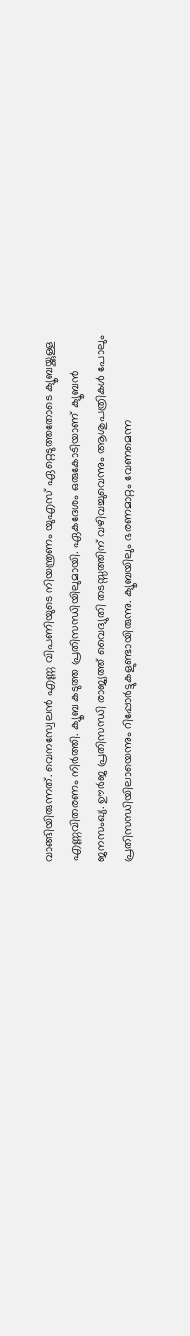വാങ്ങിയിരുന്നത്. വെനസ്വേലൻ എണ്ണ വിപണിയുടെ നിയന്ത്രണം യുഎസ് ഏറ്റെടുത്തതോടെ ക്യൂബയ്ക്കുള്ള എണ്ണവിതരണം നിർത്തി. ക്യൂബ കടുത്ത പ്രതിസന്ധിയിലുമായി. ഏകദേശം ഒരുകോടിയാണ് ക്യൂബൻ ജനസംഖ്യ. ഊർജ പ്രതിസന്ധി രാജ്യത്ത് വൈദ്യുതി തടസ്സത്തിന് വഴിവച്ചുവെന്നും ആശുപത്രികൾ പോലും പ്രതിസന്ധിയിലായെന്നും റിപ്പോർട്ടുകളുണ്ടായിരുന്നു. ക്യൂബയിലും ഭരണമാറ്റം വേണമെന്ന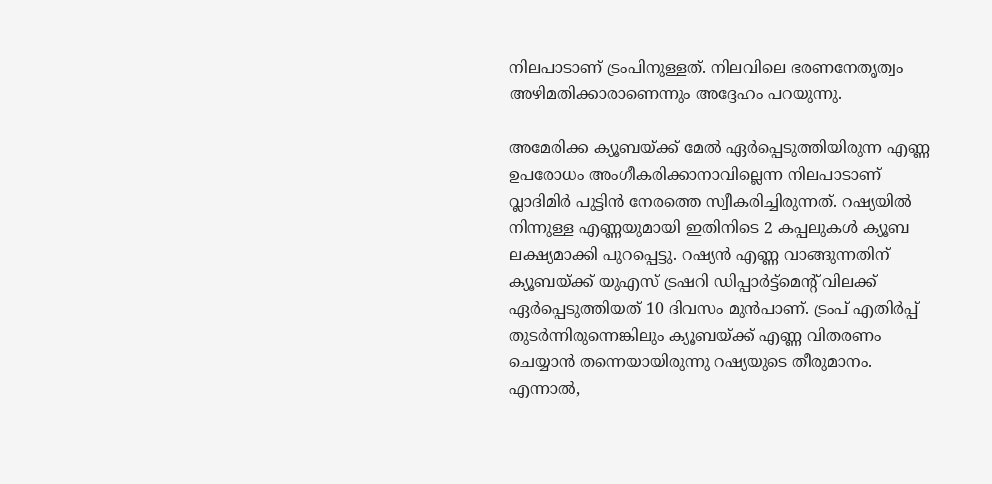നിലപാടാണ് ട്രംപിനുള്ളത്. നിലവിലെ ഭരണനേതൃത്വം അഴിമതിക്കാരാണെന്നും അദ്ദേഹം പറയുന്നു.

അമേരിക്ക ക്യൂബയ്ക്ക് മേൽ ഏർപ്പെടുത്തിയിരുന്ന എണ്ണ ഉപരോധം അംഗീകരിക്കാനാവില്ലെന്ന നിലപാടാണ് വ്ലാദിമിർ പുട്ടിൻ നേരത്തെ സ്വീകരിച്ചിരുന്നത്. റഷ്യയിൽ നിന്നുള്ള എണ്ണയുമായി ഇതിനിടെ 2 കപ്പലുകൾ ക്യൂബ ലക്ഷ്യമാക്കി പുറപ്പെട്ടു. റഷ്യൻ എണ്ണ വാങ്ങുന്നതിന് ക്യൂബയ്ക്ക് യുഎസ് ട്രഷറി ഡിപ്പാർട്ട്മെന്റ് വിലക്ക് ഏർപ്പെടുത്തിയത് 10 ദിവസം മുൻപാണ്. ട്രംപ് എതിർപ്പ് തുടർന്നിരുന്നെങ്കിലും ക്യൂബയ്ക്ക് എണ്ണ വിതരണം ചെയ്യാൻ തന്നെയായിരുന്നു റഷ്യയുടെ തീരുമാനം. എന്നാൽ,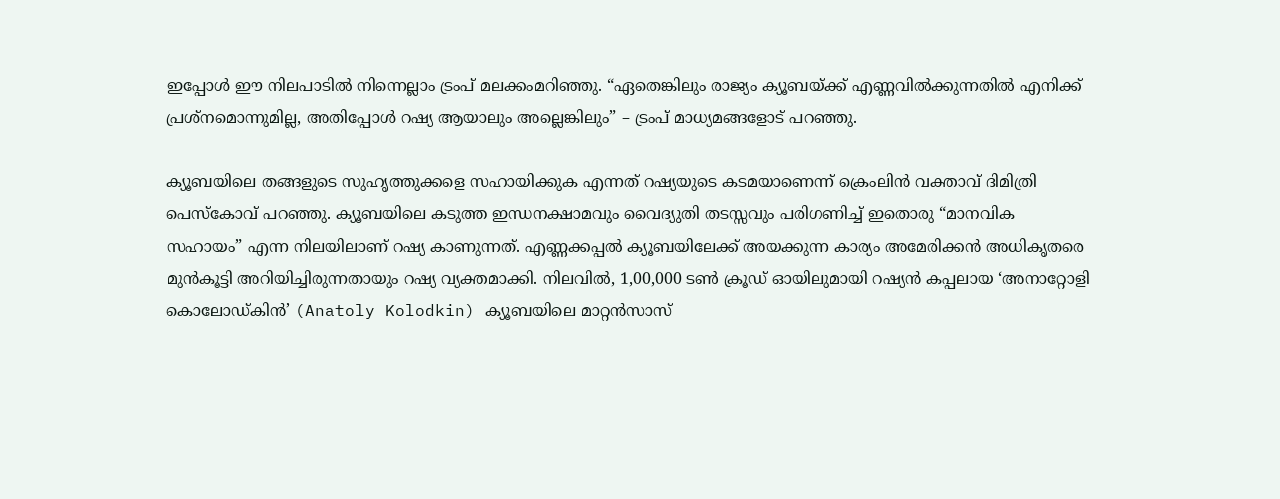ഇപ്പോൾ ഈ നിലപാടിൽ നിന്നെല്ലാം ട്രംപ് മലക്കംമറിഞ്ഞു. “ഏതെങ്കിലും രാജ്യം ക്യൂബയ്ക്ക് എണ്ണവിൽക്കുന്നതിൽ എനിക്ക് പ്രശ്‌നമൊന്നുമില്ല, അതിപ്പോൾ റഷ്യ ആയാലും അല്ലെങ്കിലും” – ട്രംപ് മാധ്യമങ്ങളോട് പറഞ്ഞു.

ക്യൂബയിലെ തങ്ങളുടെ സുഹൃത്തുക്കളെ സഹായിക്കുക എന്നത് റഷ്യയുടെ കടമയാണെന്ന് ക്രെംലിൻ വക്താവ് ദിമിത്രി പെസ്കോവ് പറഞ്ഞു. ക്യൂബയിലെ കടുത്ത ഇന്ധനക്ഷാമവും വൈദ്യുതി തടസ്സവും പരിഗണിച്ച് ഇതൊരു “മാനവിക സഹായം” എന്ന നിലയിലാണ് റഷ്യ കാണുന്നത്. എണ്ണക്കപ്പൽ ക്യൂബയിലേക്ക് അയക്കുന്ന കാര്യം അമേരിക്കൻ അധികൃതരെ മുൻകൂട്ടി അറിയിച്ചിരുന്നതായും റഷ്യ വ്യക്തമാക്കി. നിലവിൽ, 1,00,000 ടൺ ക്രൂഡ് ഓയിലുമായി റഷ്യൻ കപ്പലായ ‘അനാറ്റോളി കൊലോഡ്കിൻ’ (Anatoly Kolodkin) ക്യൂബയിലെ മാറ്റൻസാസ്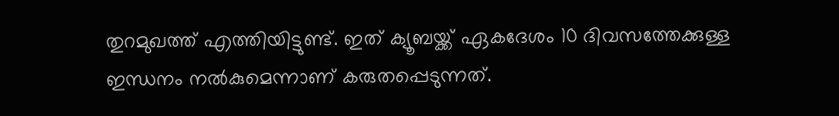തുറമുഖത്ത് എത്തിയിട്ടുണ്ട്. ഇത് ക്യൂബയ്ക്ക് ഏകദേശം 10 ദിവസത്തേക്കുള്ള ഇന്ധനം നൽകുമെന്നാണ് കരുതപ്പെടുന്നത്.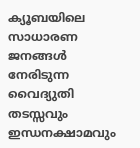ക്യൂബയിലെ സാധാരണ ജനങ്ങൾ നേരിടുന്ന വൈദ്യുതി തടസ്സവും ഇന്ധനക്ഷാമവും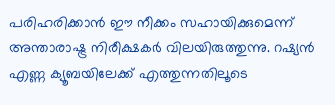പരിഹരിക്കാൻ ഈ നീക്കം സഹായിക്കുമെന്ന് അന്താരാഷ്ട്ര നിരീക്ഷകർ വിലയിരുത്തുന്നു. റഷ്യൻ എണ്ണ ക്യൂബയിലേക്ക് എത്തുന്നതിലൂടെ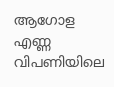ആഗോള എണ്ണ വിപണിയിലെ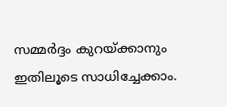സമ്മർദ്ദം കുറയ്ക്കാനും ഇതിലൂടെ സാധിച്ചേക്കാം.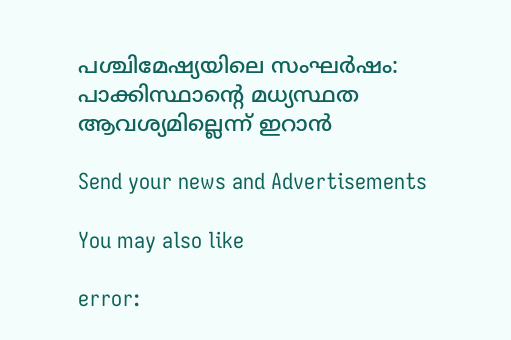പശ്ചിമേഷ്യയിലെ സംഘർഷം: പാക്കിസ്ഥാന്റെ മധ്യസ്ഥത ആവശ്യമില്ലെന്ന് ഇറാൻ

Send your news and Advertisements

You may also like

error: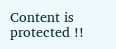Content is protected !!